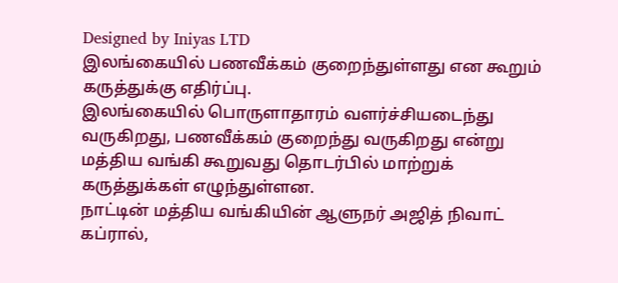Designed by Iniyas LTD
இலங்கையில் பணவீக்கம் குறைந்துள்ளது என கூறும் கருத்துக்கு எதிர்ப்பு.
இலங்கையில் பொருளாதாரம் வளர்ச்சியடைந்து வருகிறது, பணவீக்கம் குறைந்து வருகிறது என்று மத்திய வங்கி கூறுவது தொடர்பில் மாற்றுக் கருத்துக்கள் எழுந்துள்ளன.
நாட்டின் மத்திய வங்கியின் ஆளுநர் அஜித் நிவாட் கப்ரால்,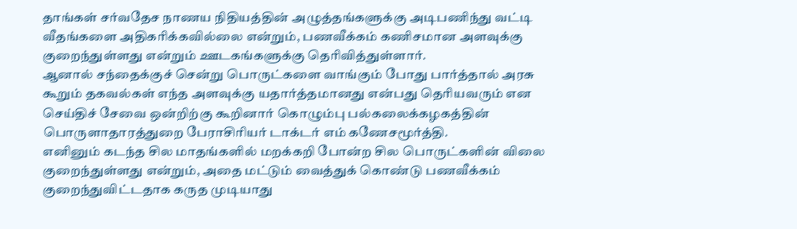தாங்கள் சர்வதேச நாணய நிதியத்தின் அழுத்தங்களுக்கு அடிபணிந்து வட்டி வீதங்களை அதிகரிக்கவில்லை என்றும், பணவீக்கம் கணிசமான அளவுக்கு குறைந்துள்ளது என்றும் ஊடகங்களுக்கு தெரிவித்துள்ளார்.
ஆனால் சந்தைக்குச் சென்று பொருட்களை வாங்கும் போது பார்த்தால் அரசு கூறும் தகவல்கள் எந்த அளவுக்கு யதார்த்தமானது என்பது தெரியவரும் என செய்திச் சேவை ஒன்றிற்கு கூறினார் கொழும்பு பல்கலைக்கழகத்தின் பொருளாதாரத்துறை பேராசிரியர் டாக்டர் எம் கணேசமூர்த்தி.
எனினும் கடந்த சில மாதங்களில் மறக்கறி போன்ற சில பொருட்களின் விலை குறைந்துள்ளது என்றும், அதை மட்டும் வைத்துக் கொண்டு பணவீக்கம் குறைந்துவிட்டதாக கருத முடியாது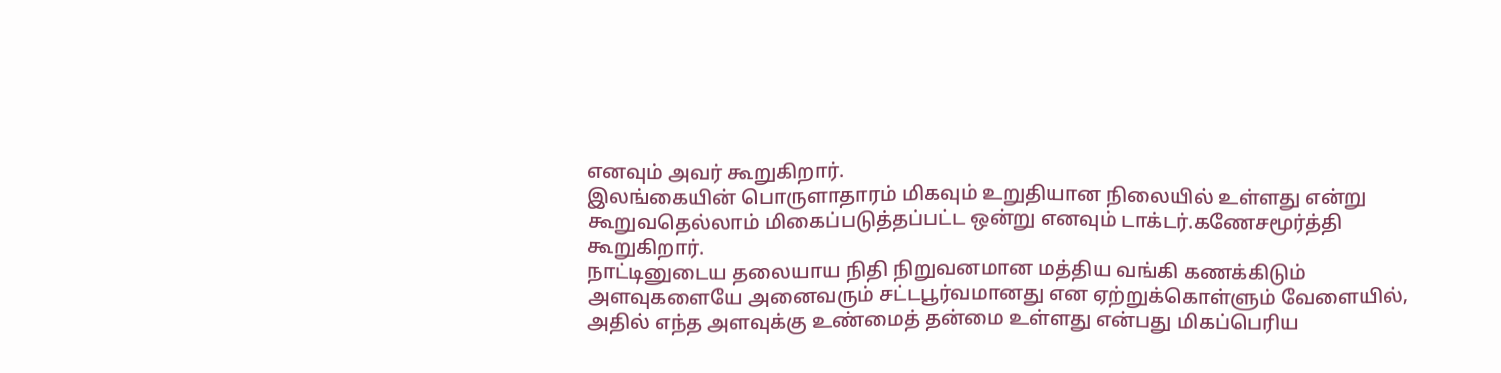எனவும் அவர் கூறுகிறார்.
இலங்கையின் பொருளாதாரம் மிகவும் உறுதியான நிலையில் உள்ளது என்று கூறுவதெல்லாம் மிகைப்படுத்தப்பட்ட ஒன்று எனவும் டாக்டர்.கணேசமூர்த்தி கூறுகிறார்.
நாட்டினுடைய தலையாய நிதி நிறுவனமான மத்திய வங்கி கணக்கிடும் அளவுகளையே அனைவரும் சட்டபூர்வமானது என ஏற்றுக்கொள்ளும் வேளையில், அதில் எந்த அளவுக்கு உண்மைத் தன்மை உள்ளது என்பது மிகப்பெரிய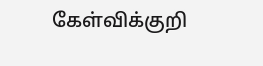கேள்விக்குறி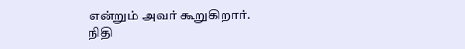என்றும் அவர் கூறுகிறார்.
நிதி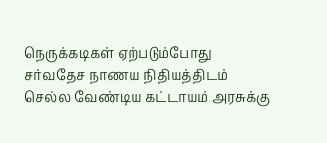நெருக்கடிகள் ஏற்படும்போது சர்வதேச நாணய நிதியத்திடம் செல்ல வேண்டிய கட்டாயம் அரசுக்கு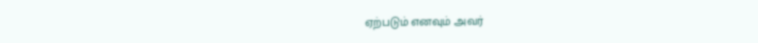ஏற்படும் எனவும் அவர்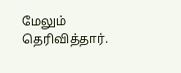மேலும் தெரிவித்தார்.